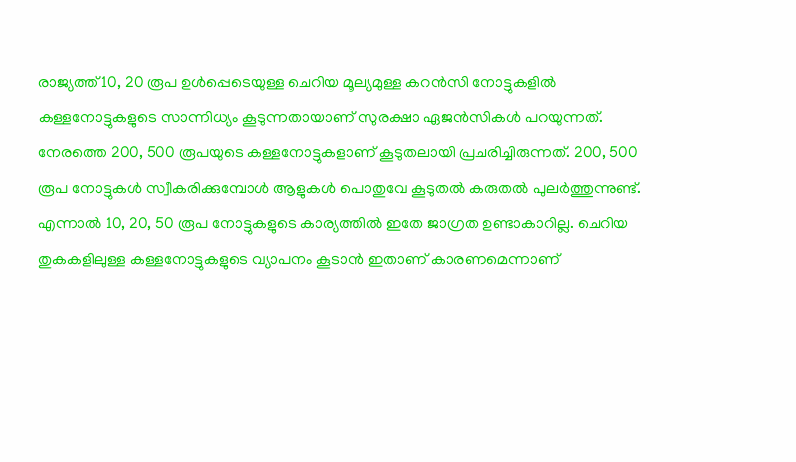രാജ്യത്ത് 10, 20 രൂപ ഉൾപ്പെടെയുള്ള ചെറിയ മൂല്യമുള്ള കറൻസി നോട്ടുകളിൽ കള്ളനോട്ടുകളുടെ സാന്നിധ്യം കൂടുന്നതായാണ് സുരക്ഷാ ഏജൻസികൾ പറയുന്നത്.
നേരത്തെ 200, 500 രൂപയുടെ കള്ളനോട്ടുകളാണ് കൂടുതലായി പ്രചരിച്ചിരുന്നത്. 200, 500 രൂപ നോട്ടുകൾ സ്വീകരിക്കുമ്പോൾ ആളുകൾ പൊതുവേ കൂടുതൽ കരുതൽ പുലർത്തുന്നുണ്ട്. എന്നാൽ 10, 20, 50 രൂപ നോട്ടുകളുടെ കാര്യത്തിൽ ഇതേ ജാഗ്രത ഉണ്ടാകാറില്ല. ചെറിയ തുകകളിലുള്ള കള്ളനോട്ടുകളുടെ വ്യാപനം കൂടാൻ ഇതാണ് കാരണമെന്നാണ്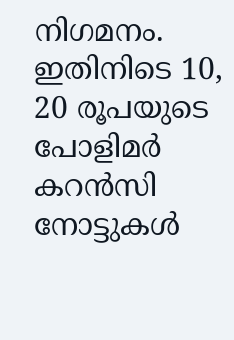നിഗമനം.
ഇതിനിടെ 10, 20 രൂപയുടെ പോളിമർ കറൻസി നോട്ടുകൾ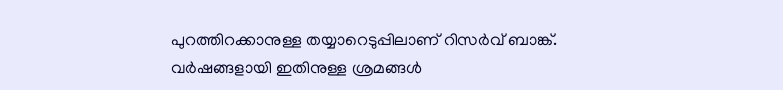പുറത്തിറക്കാനുള്ള തയ്യാറെടുപ്പിലാണ് റിസർവ് ബാങ്ക്. വർഷങ്ങളായി ഇതിനുള്ള ശ്രമങ്ങൾ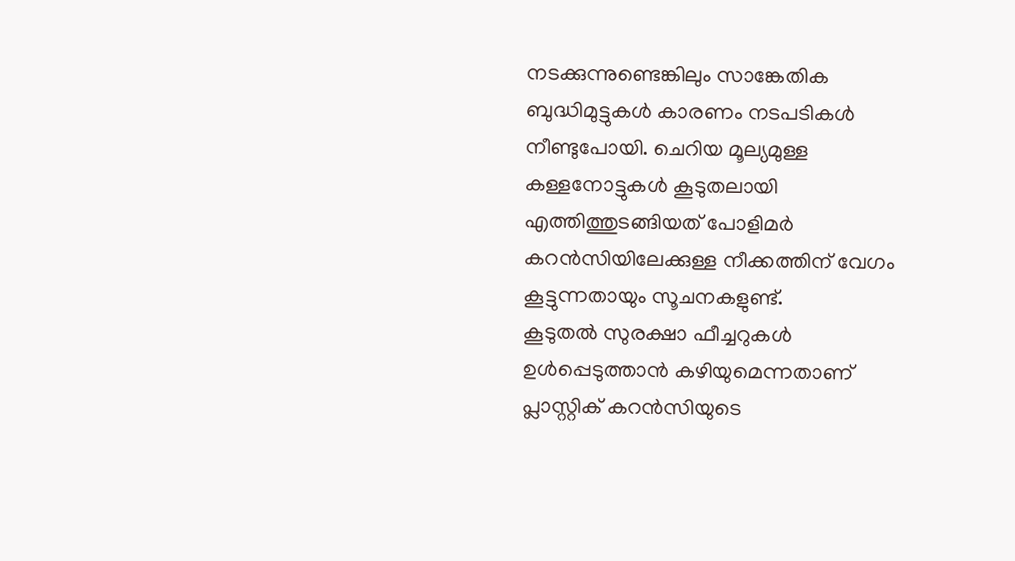നടക്കുന്നുണ്ടെങ്കിലും സാങ്കേതിക ബുദ്ധിമുട്ടുകൾ കാരണം നടപടികൾ നീണ്ടുപോയി. ചെറിയ മൂല്യമുള്ള കള്ളനോട്ടുകൾ കൂടുതലായി എത്തിത്തുടങ്ങിയത് പോളിമർ കറൻസിയിലേക്കുള്ള നീക്കത്തിന് വേഗം കൂട്ടുന്നതായും സൂചനകളുണ്ട്.
കൂടുതൽ സുരക്ഷാ ഫീച്ചറുകൾ ഉൾപ്പെടുത്താൻ കഴിയുമെന്നതാണ് പ്ലാസ്റ്റിക് കറൻസിയുടെ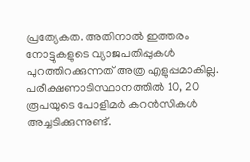പ്രത്യേകത. അതിനാൽ ഇത്തരം നോട്ടുകളുടെ വ്യാജപതിപ്പുകൾ പുറത്തിറക്കുന്നത് അത്ര എളുപ്പമാകില്ല. പരീക്ഷണാടിസ്ഥാനത്തിൽ 10, 20 രൂപയുടെ പോളിമർ കറൻസികൾ അച്ചടിക്കുന്നുണ്ട്.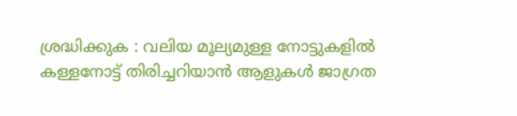ശ്രദ്ധിക്കുക : വലിയ മൂല്യമുള്ള നോട്ടുകളിൽ കള്ളനോട്ട് തിരിച്ചറിയാൻ ആളുകൾ ജാഗ്രത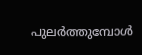പുലർത്തുമ്പോൾ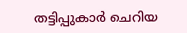തട്ടിപ്പുകാർ ചെറിയ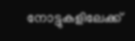നോട്ടുകളിലേക്ക്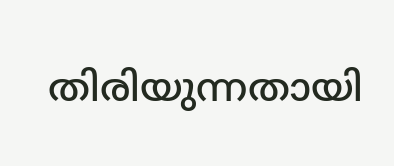തിരിയുന്നതായി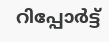റിപ്പോർട്ട്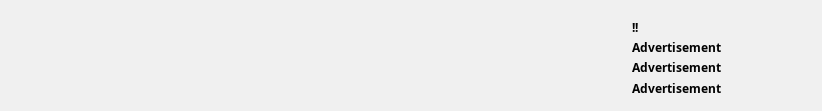!!
Advertisement
Advertisement
Advertisement